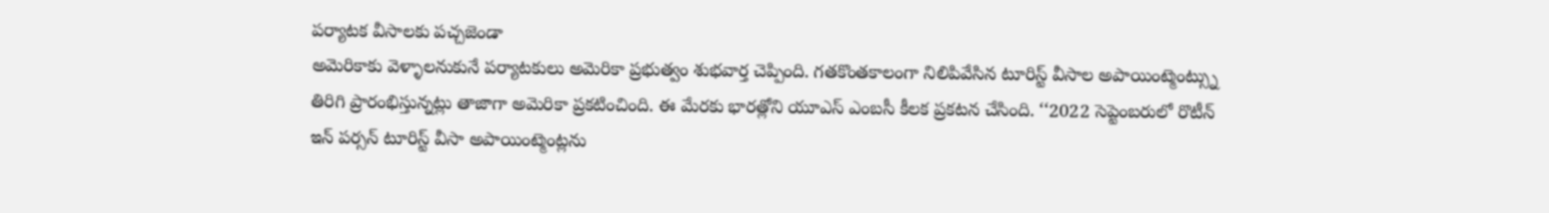పర్యాటక వీసాలకు పచ్చజెండా
అమెరికాకు వెళ్ళాలనుకునే పర్యాటకులు అమెరికా ప్రభుత్వం శుభవార్త చెప్పింది. గతకొంతకాలంగా నిలిపివేసిన టూరిస్ట్ వీసాల అపాయింట్మెంట్స్ను తిరిగి ప్రారంభిస్తున్నట్లు తాజాగా అమెరికా ప్రకటించింది. ఈ మేరకు భారత్లోని యూఎస్ ఎంబసీ కీలక ప్రకటన చేసింది. ‘‘2022 సెప్టెంబరులో రొటీన్ ఇన్ పర్సన్ టూరిస్ట్ వీసా అపాయింట్మెంట్లను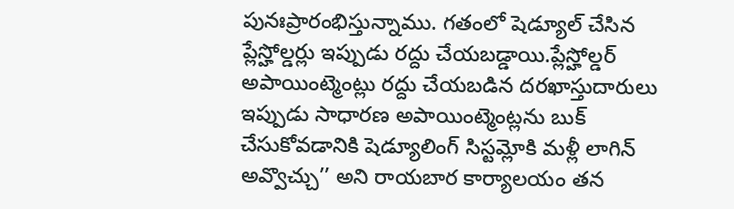పునఃప్రారంభిస్తున్నాము. గతంలో షెడ్యూల్ చేసిన ప్లేస్హోల్డర్లు ఇప్పుడు రద్దు చేయబడ్డాయి.ప్లేస్హోల్డర్ అపాయింట్మెంట్లు రద్దు చేయబడిన దరఖాస్తుదారులు ఇప్పుడు సాధారణ అపాయింట్మెంట్లను బుక్ చేసుకోవడానికి షెడ్యూలింగ్ సిస్టమ్లోకి మళ్లీ లాగిన్ అవ్వొచ్చు’’ అని రాయబార కార్యాలయం తన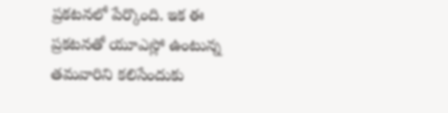ప్రకటనలో పేర్కొంది. ఇక ఈ ప్రకటనతో యూఎస్లో ఉంటున్న తమవారిని కలిసేందుకు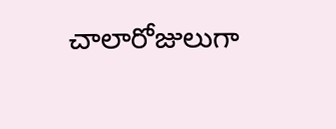చాలారోజులుగా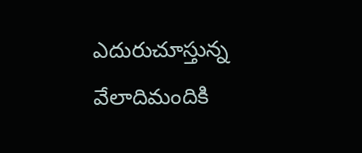ఎదురుచూస్తున్న వేలాదిమందికి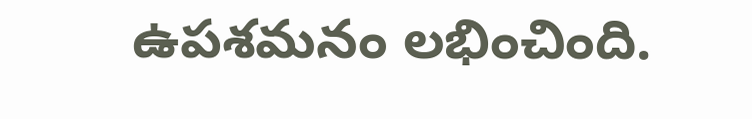ఉపశమనం లభించింది.